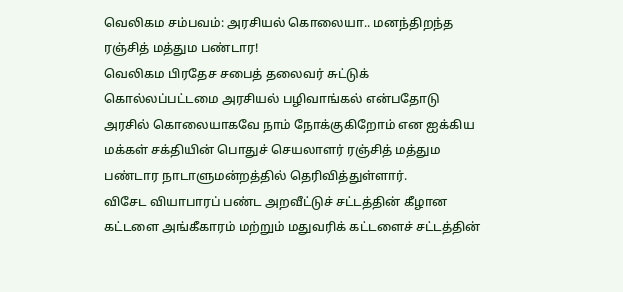வெலிகம சம்பவம்: அரசியல் கொலையா.. மனந்திறந்த ரஞ்சித் மத்தும பண்டார!
வெலிகம பிரதேச சபைத் தலைவர் சுட்டுக் கொல்லப்பட்டமை அரசியல் பழிவாங்கல் என்பதோடு அரசில் கொலையாகவே நாம் நோக்குகிறோம் என ஐக்கிய மக்கள் சக்தியின் பொதுச் செயலாளர் ரஞ்சித் மத்தும பண்டார நாடாளுமன்றத்தில் தெரிவித்துள்ளார்.
விசேட வியாபாரப் பண்ட அறவீட்டுச் சட்டத்தின் கீழான கட்டளை அங்கீகாரம் மற்றும் மதுவரிக் கட்டளைச் சட்டத்தின்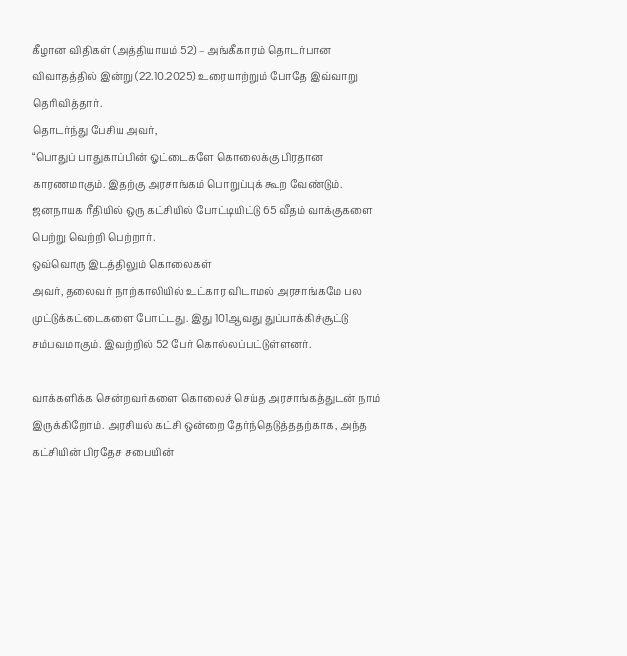கீழான விதிகள் (அத்தியாயம் 52) – அங்கீகாரம் தொடர்பான விவாதத்தில் இன்று (22.10.2025) உரையாற்றும் போதே இவ்வாறு தெரிவித்தார்.
தொடர்ந்து பேசிய அவர்,
“பொதுப் பாதுகாப்பின் ஓட்டைகளே கொலைக்கு பிரதான காரணமாகும். இதற்கு அரசாங்கம் பொறுப்புக் கூற வேண்டும். ஜனநாயக ரீதியில் ஒரு கட்சியில் போட்டியிட்டு 65 வீதம் வாக்குகளை பெற்று வெற்றி பெற்றார்.
ஒவ்வொரு இடத்திலும் கொலைகள்
அவர், தலைவர் நாற்காலியில் உட்கார விடாமல் அரசாங்கமே பல முட்டுக்கட்டைகளை போட்டது. இது 101ஆவது துப்பாக்கிச்சூட்டு சம்பவமாகும். இவற்றில் 52 பேர் கொல்லப்பட்டுள்ளனர்.

வாக்களிக்க சென்றவர்களை கொலைச் செய்த அரசாங்கத்துடன் நாம் இருக்கிறோம். அரசியல் கட்சி ஒன்றை தேர்ந்தெடுத்ததற்காக, அந்த கட்சியின் பிரதேச சபையின்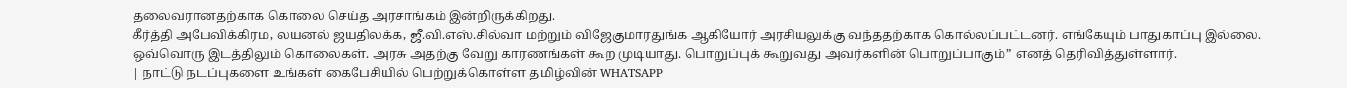தலைவரானதற்காக கொலை செய்த அரசாங்கம் இன்றிருக்கிறது.
கீர்த்தி அபேவிக்கிரம, லயனல் ஜயதிலக்க, ஜீ.வி.எஸ்.சில்வா மற்றும் விஜேகுமாரதுங்க ஆகியோர் அரசியலுக்கு வந்ததற்காக கொல்லப்பட்டனர். எங்கேயும் பாதுகாப்பு இல்லை. ஒவ்வொரு இடத்திலும் கொலைகள். அரசு அதற்கு வேறு காரணங்கள் கூற முடியாது. பொறுப்புக் கூறுவது அவர்களின் பொறுப்பாகும்” எனத் தெரிவித்துள்ளார்.
| நாட்டு நடப்புகளை உங்கள் கைபேசியில் பெற்றுக்கொள்ள தமிழ்வின் WHATSAPP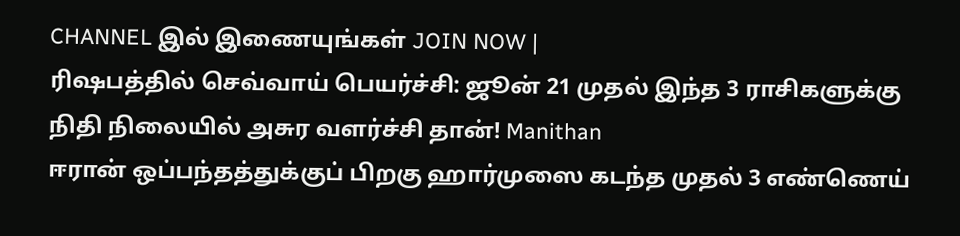CHANNEL இல் இணையுங்கள் JOIN NOW |
ரிஷபத்தில் செவ்வாய் பெயர்ச்சி: ஜூன் 21 முதல் இந்த 3 ராசிகளுக்கு நிதி நிலையில் அசுர வளர்ச்சி தான்! Manithan
ஈரான் ஒப்பந்தத்துக்குப் பிறகு ஹார்முஸை கடந்த முதல் 3 எண்ணெய்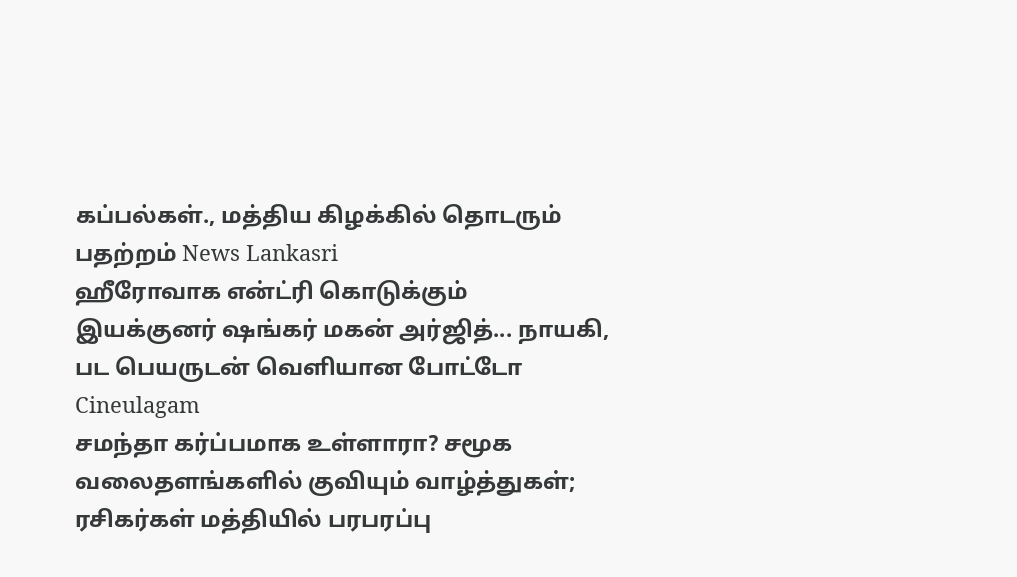கப்பல்கள்., மத்திய கிழக்கில் தொடரும் பதற்றம் News Lankasri
ஹீரோவாக என்ட்ரி கொடுக்கும் இயக்குனர் ஷங்கர் மகன் அர்ஜித்... நாயகி, பட பெயருடன் வெளியான போட்டோ Cineulagam
சமந்தா கர்ப்பமாக உள்ளாரா? சமூக வலைதளங்களில் குவியும் வாழ்த்துகள்; ரசிகர்கள் மத்தியில் பரபரப்பு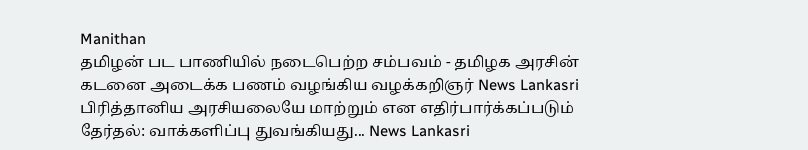Manithan
தமிழன் பட பாணியில் நடைபெற்ற சம்பவம் - தமிழக அரசின் கடனை அடைக்க பணம் வழங்கிய வழக்கறிஞர் News Lankasri
பிரித்தானிய அரசியலையே மாற்றும் என எதிர்பார்க்கப்படும் தேர்தல்: வாக்களிப்பு துவங்கியது... News Lankasri